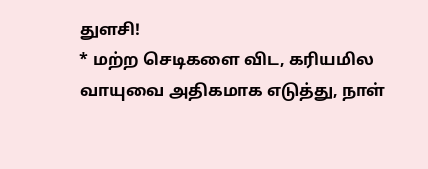துளசி!
* மற்ற செடிகளை விட, கரியமில வாயுவை அதிகமாக எடுத்து, நாள்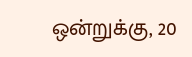ஒன்றுக்கு, 20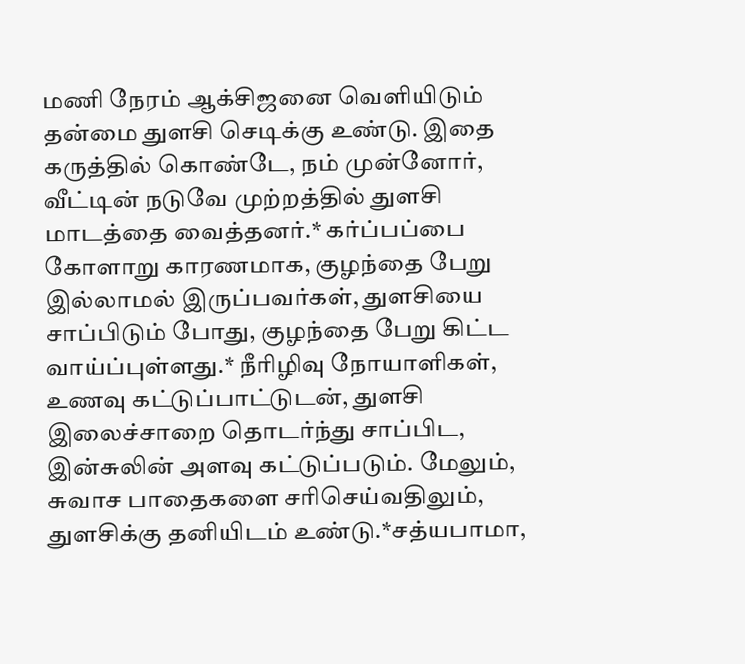மணி நேரம் ஆக்சிஜனை வெளியிடும் தன்மை துளசி செடிக்கு உண்டு. இதை கருத்தில் கொண்டே, நம் முன்னோர், வீட்டின் நடுவே முற்றத்தில் துளசி மாடத்தை வைத்தனர்.* கர்ப்பப்பை கோளாறு காரணமாக, குழந்தை பேறு இல்லாமல் இருப்பவர்கள், துளசியை சாப்பிடும் போது, குழந்தை பேறு கிட்ட வாய்ப்புள்ளது.* நீரிழிவு நோயாளிகள், உணவு கட்டுப்பாட்டுடன், துளசி இலைச்சாறை தொடர்ந்து சாப்பிட, இன்சுலின் அளவு கட்டுப்படும். மேலும், சுவாச பாதைகளை சரிசெய்வதிலும், துளசிக்கு தனியிடம் உண்டு.*சத்யபாமா,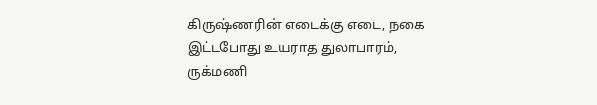கிருஷ்ணரின் எடைக்கு எடை, நகை இட்டபோது உயராத துலாபாரம், ருக்மணி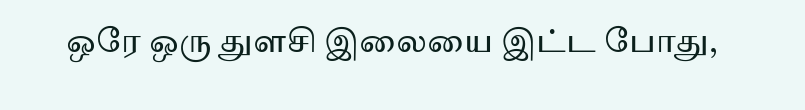ஒரே ஒரு துளசி இலையை இட்ட போது,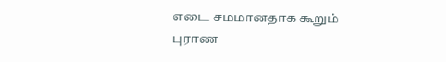எடை சமமானதாக கூறும் புராண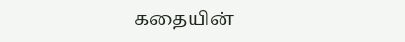கதையின்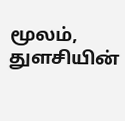மூலம், துளசியின்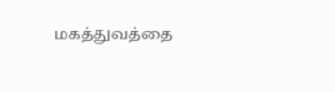மகத்துவத்தை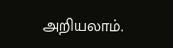அறியலாம்.